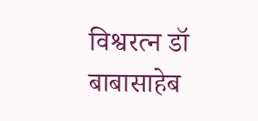विश्वरत्न डॉ बाबासाहेब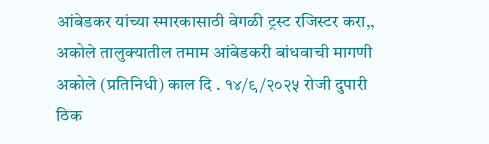आंबेडकर यांच्या स्मारकासाठी वेगळी ट्रस्ट रजिस्टर करा,,
अकोले तालुक्यातील तमाम आंबेडकरी बांधवाची मागणी
अकोले (प्रतिनिधी) काल दि . १४/९/२०२५ रोजी दुपारी ठिक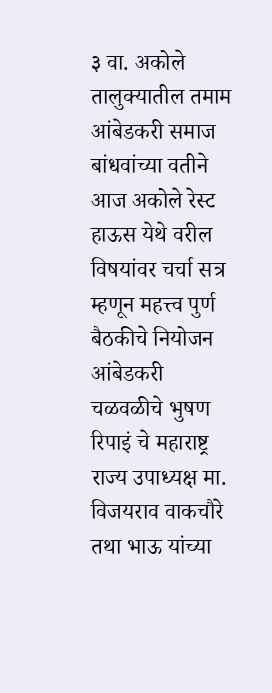३ वा. अकोले तालुक्यातील तमाम आंबेडकरी समाज बांधवांच्या वतीने आज अकोले रेस्ट हाऊस येथे वरील विषयांवर चर्चा सत्र म्हणून महत्त्व पुर्ण बैठकीचे नियोजन आंबेडकरी चळवळीचे भुषण रिपाइं चे महाराष्ट्र राज्य उपाध्यक्ष मा. विजयराव वाकचौरे तथा भाऊ यांच्या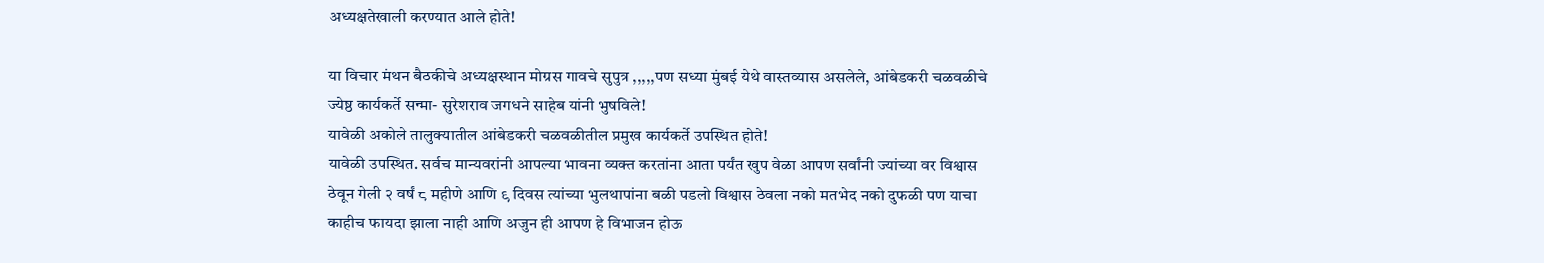अध्यक्षतेखाली करण्यात आले होते!

या विचार मंथन बैठकीचे अध्यक्षस्थान मोग्रस गावचे सुपुत्र ,,,,,पण सध्या मुंबई येथे वास्तव्यास असलेले, आंबेडकरी चळवळीचे ज्येष्ठ कार्यकर्ते सन्मा- सुरेशराव जगधने साहेब यांनी भुषविले!
यावेळी अकोले तालुक्यातील आंबेडकरी चळवळीतील प्रमुख कार्यकर्ते उपस्थित होते!
यावेळी उपस्थित. सर्वच मान्यवरांनी आपल्या भावना व्यक्त करतांना आता पर्यंत खुप वेळा आपण सर्वांनी ज्यांच्या वर विश्वास ठेवून गेली २ वर्षं ८ महीणे आणि ९ दिवस त्यांच्या भुलथापांना बळी पडलो विश्वास ठेवला नको मतभेद नको दुफळी पण याचा काहीच फायदा झाला नाही आणि अजुन ही आपण हे विभाजन होऊ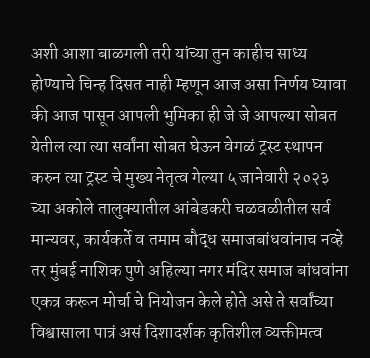अशी आशा बाळगली तरी यांच्या तुन काहीच साध्य होण्याचे चिन्ह दिसत नाही म्हणून आज असा निर्णय घ्यावा की आज पासून आपली भुमिका ही जे जे आपल्या सोबत येतील त्या त्या सर्वांना सोबत घेऊन वेगळं ट्रस्ट स्थापन करुन त्या ट्रस्ट चे मुख्य नेतृत्व गेल्या ५ जानेवारी २०२३ च्या अकोले तालुक्यातील आंबेडकरी चळवळीतील सर्व मान्यवर, कार्यकर्ते व तमाम बौद्ध समाजबांधवांनाच नव्हे तर मुंबई नाशिक पुणे अहिल्या नगर मंदिर समाज बांधवांना एकत्र करून मोर्चा चे नियोजन केले होते असे ते सर्वांच्या विश्वासाला पात्रं असं दिशादर्शक कृतिशील व्यक्तीमत्व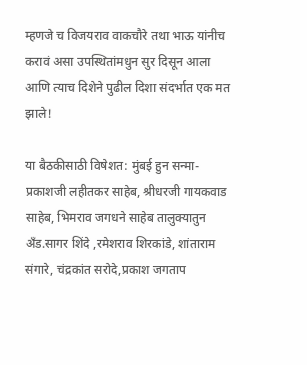म्हणजे च विजयराव वाकचौरे तथा भाऊ यांनीच करावं असा उपस्थितांमधुन सुर दिसून आला आणि त्याच दिशेने पुढील दिशा संदर्भात एक मत झाले!

या बैठकीसाठी विषेशत: मुंबई हुन सन्मा- प्रकाशजी लहीतकर साहेब, श्रीधरजी गायकवाड साहेब, भिमराव जगधने साहेब तालुक्यातुन अँड.सागर शिंदे ,रमेशराव शिरकांडे, शांताराम संगारे, चंद्रकांत सरोदे,प्रकाश जगताप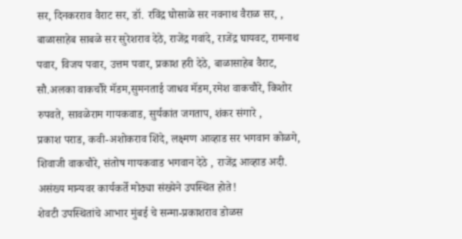सर, दिनकरराव वैराट सर, डॉ. रविंद्र घोसाळे सर नवनाथ वैराळ सर, , बाळासाहेब साबळे सर सुरेशराव देठे, राजेंद्र गवांदे, राजेंद्र घायवट, रामनाथ पवार, विजय पवार, उत्तम पवार, प्रकाश हरी देठे, बाळासाहेब वैराट, सौ.अलका वाकचौरे मॅडम,सुमनताई जाधव मॅडम,रमेश वाकचौरे, किशोर रुपवते, सावळेराम गायकवाड, सुर्यकांत जगताप, शंकर संगारे ,
प्रकाश पराड, कवी-अशोकराव शिंदे, लक्ष्मण आव्हाड सर भगवान कोळगे, शिवाजी वाकचौरे, संतोष गायकवाड भगवान देठे , राजेंद्र आव्हाड अदी. असंख्य मान्यवर कार्यकर्ते मोठ्या संख्येने उपस्थित होते!
शेवटी उपस्थितांचे आभार मुंबई चे सन्मा-प्रकाशराव डोळस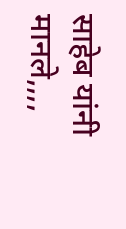साहेब यांनी मानले,,,,